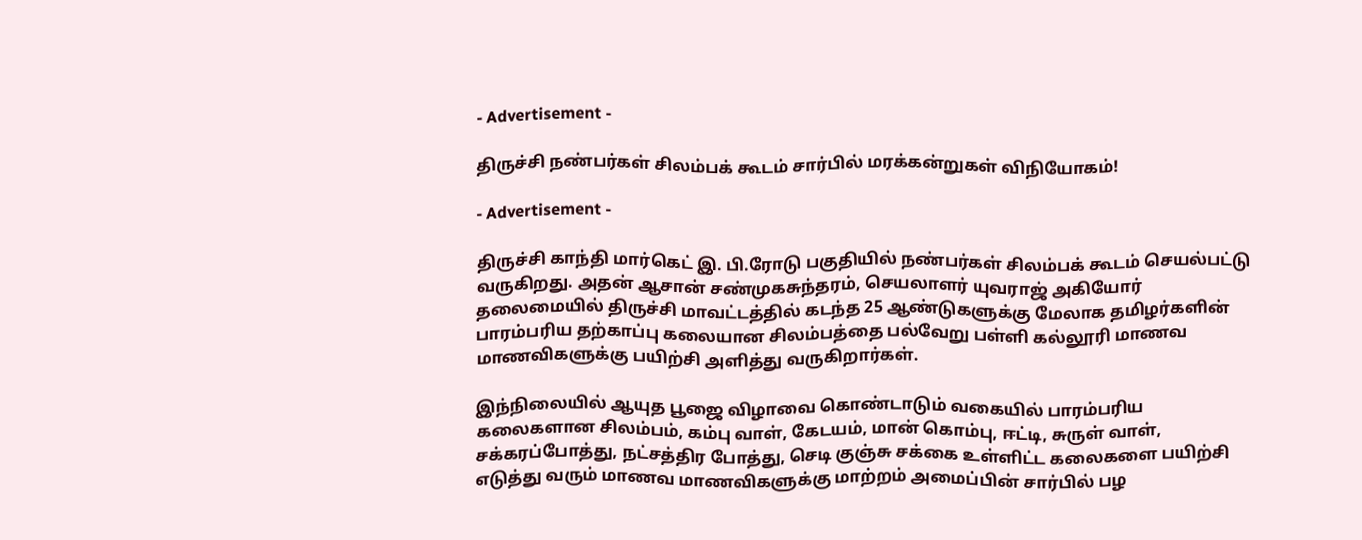- Advertisement -

திருச்சி நண்பர்கள் சிலம்பக் கூடம் சார்பில் மரக்கன்றுகள் விநியோகம்!

- Advertisement -

திருச்சி காந்தி மார்கெட் இ. பி.ரோடு பகுதியில் நண்பர்கள் சிலம்பக் கூடம் செயல்பட்டு வருகிறது. அதன் ஆசான் சண்முகசுந்தரம், செயலாளர் யுவராஜ் அகியோர் தலைமையில் திருச்சி மாவட்டத்தில் கடந்த 25 ஆண்டுகளுக்கு மேலாக தமிழர்களின் பாரம்பரிய தற்காப்பு கலையான சிலம்பத்தை பல்வேறு பள்ளி கல்லூரி மாணவ மாணவிகளுக்கு பயிற்சி அளித்து வருகிறார்கள்.

இந்நிலையில் ஆயுத பூஜை விழாவை கொண்டாடும் வகையில் பாரம்பரிய கலைகளான சிலம்பம், கம்பு வாள், கேடயம், மான் கொம்பு, ஈட்டி, சுருள் வாள், சக்கரப்போத்து, நட்சத்திர போத்து, செடி குஞ்சு சக்கை உள்ளிட்ட கலைகளை பயிற்சி எடுத்து வரும் மாணவ மாணவிகளுக்கு மாற்றம் அமைப்பின் சார்பில் பழ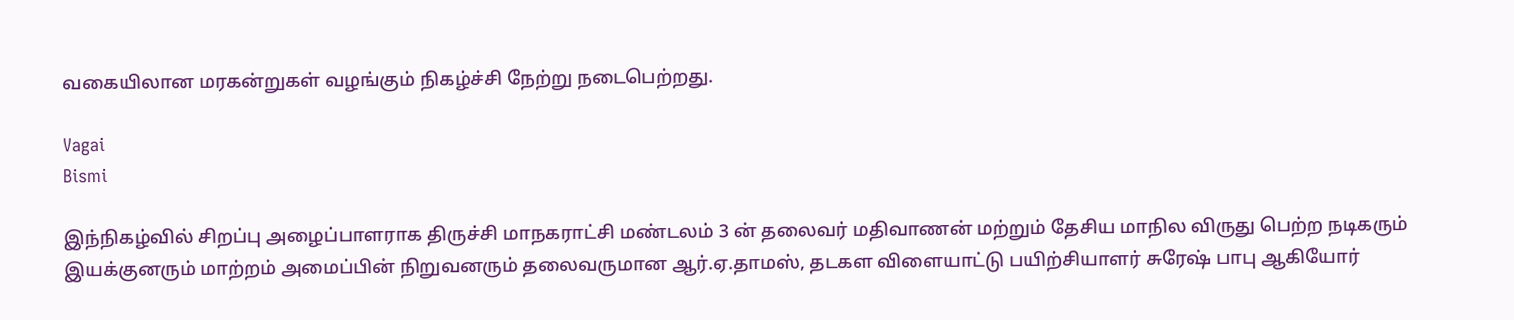வகையிலான மரகன்றுகள் வழங்கும் நிகழ்ச்சி நேற்று நடைபெற்றது.

Vagai
Bismi

இந்நிகழ்வில் சிறப்பு அழைப்பாளராக திருச்சி மாநகராட்சி மண்டலம் 3 ன் தலைவர் மதிவாணன் மற்றும் தேசிய மாநில விருது பெற்ற நடிகரும் இயக்குனரும் மாற்றம் அமைப்பின் நிறுவனரும் தலைவருமான ஆர்.ஏ.தாமஸ், தடகள விளையாட்டு பயிற்சியாளர் சுரேஷ் பாபு ஆகியோர்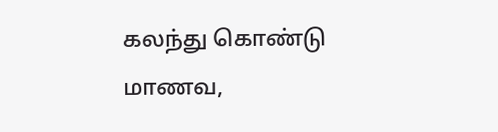கலந்து கொண்டு மாணவ,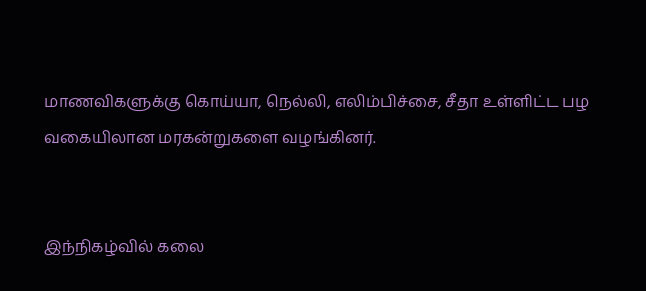மாணவிகளுக்கு கொய்யா, நெல்லி, எலிம்பிச்சை, சீதா உள்ளிட்ட பழ வகையிலான மரகன்றுகளை வழங்கினர்.


இந்நிகழ்வில் கலை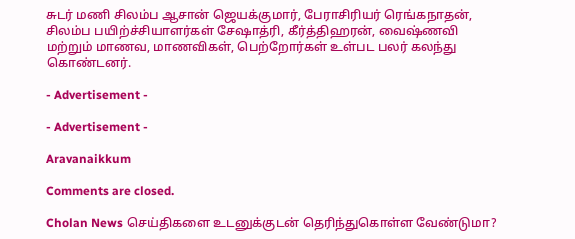சுடர் மணி சிலம்ப ஆசான் ஜெயக்குமார், பேராசிரியர் ரெங்கநாதன், சிலம்ப பயிற்ச்சியாளர்கள் சேஷாத்ரி, கீர்த்திஹரன், வைஷ்ணவி மற்றும் மாணவ, மாணவிகள், பெற்றோர்கள் உள்பட பலர் கலந்து கொண்டனர்.

- Advertisement -

- Advertisement -

Aravanaikkum

Comments are closed.

Cholan News செய்திகளை உடனுக்குடன் தெரிந்துகொள்ள வேண்டுமா?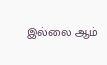இல்லை ஆம்